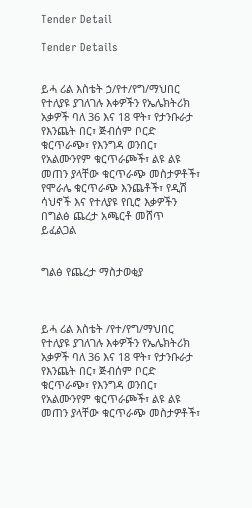Tender Detail

Tender Details


ይሓ ሪል እስቴት ኃ/የተ/የግ/ማህበር የተለያዩ ያገለገሉ እቀዎችን የኤሌክትሪክ አቃዎች ባለ 36 እና 18 ዋት፣ የታንቡራታ የእንጨት በር፣ ጅብሰም ቦርድ ቁርጥራጭ፣ የእንግዳ ወንበር፣ የአልሙንየም ቁርጥራጮች፣ ልዩ ልዩ መጠን ያላቸው ቁርጥራጭ መስታዎቶች፣ የሞራሌ ቁርጥራጭ እንጨቶች፣ የዲሽ ሳህኖች እና የተለያዩ የቢሮ እቃዎችን በግልፅ ጨረታ አጫርቶ መሸጥ ይፈልጋል


ግልፅ የጨረታ ማስታወቂያ



ይሓ ሪል እስቴት /የተ/የግ/ማህበር የተለያዩ ያገለገሉ እቀዎችን የኤሌክትሪክ አቃዎች ባለ 36 እና 18 ዋት፣ የታንቡራታ የእንጨት በር፣ ጅብሰም ቦርድ ቁርጥራጭ፣ የእንግዳ ወንበር፣ የአልሙንየም ቁርጥራጮች፣ ልዩ ልዩ መጠን ያላቸው ቁርጥራጭ መስታዎቶች፣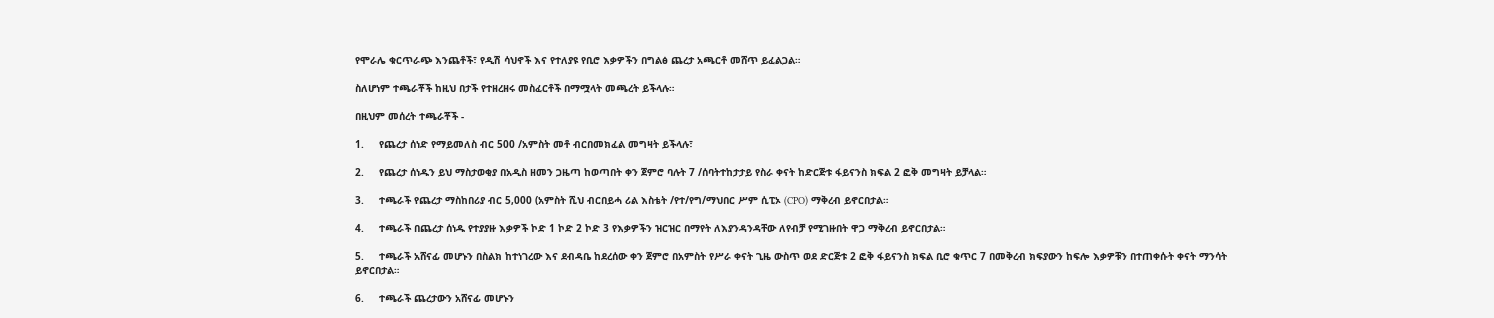የሞራሌ ቁርጥራጭ እንጨቶች፣ የዲሽ ሳህኖች እና የተለያዩ የቢሮ እቃዎችን በግልፅ ጨረታ አጫርቶ መሸጥ ይፈልጋል።

ስለሆነም ተጫራቾች ከዚህ በታች የተዘረዘሩ መስፈርቶች በማሟላት መጫረት ይችላሉ።

በዚህም መሰረት ተጫራቾች -

1.     የጨረታ ሰነድ የማይመለስ ብር 500 /አምስት መቶ ብርበመክፈል መግዛት ይችላሉ፣

2.     የጨረታ ሰነዱን ይህ ማስታወቂያ በአዲስ ዘመን ጋዜጣ ከወጣበት ቀን ጀምሮ ባሉት 7 /ሰባትተከታታይ የስራ ቀናት ከድርጅቱ ፋይናንስ ክፍል 2 ፎቅ መግዛት ይቻላል።

3.     ተጫራች የጨረታ ማስከበሪያ ብር 5,000 (አምስት ሺህ ብርበይሓ ሪል እስቴት /የተ/የግ/ማህበር ሥም ሲፒኦ (CPO) ማቅረብ ይኖርበታል።

4.     ተጫራች በጨረታ ሰነዱ የተያያዙ እቃዎች ኮድ 1 ኮድ 2 ኮድ 3 የእቃዎችን ዝርዝር በማየት ለእያንዳንዳቸው ለየብቻ የሚገዙበት ዋጋ ማቅረብ ይኖርበታል።

5.     ተጫራች አሸናፊ መሆኑን በስልክ ከተነገረው እና ደብዳቤ ከደረሰው ቀን ጀምሮ በአምስት የሥራ ቀናት ጊዜ ውስጥ ወደ ድርጅቱ 2 ፎቅ ፋይናንስ ክፍል ቢሮ ቁጥር 7 በመቅረብ ክፍያውን ከፍሎ እቃዎቹን በተጠቀሱት ቀናት ማንሳት ይኖርበታል።

6.     ተጫራች ጨረታውን አሸናፊ መሆኑን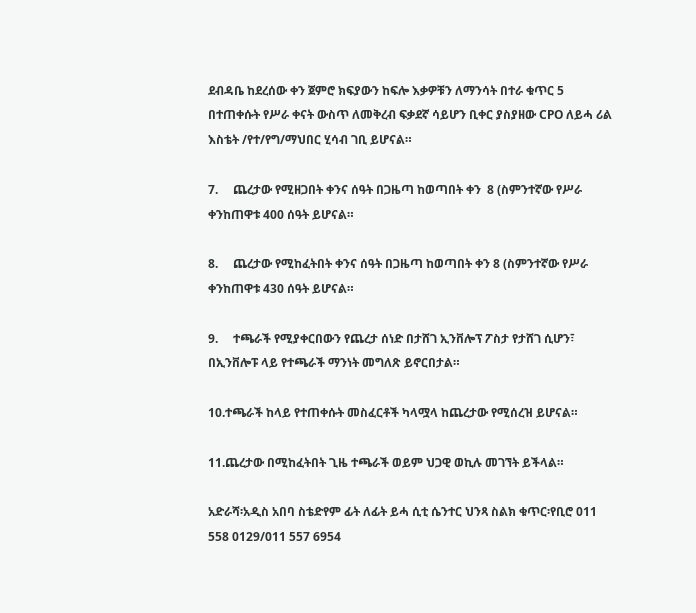ደብዳቤ ከደረሰው ቀን ጀምሮ ክፍያውን ከፍሎ እቃዎቹን ለማንሳት በተራ ቁጥር 5 በተጠቀሱት የሥራ ቀናት ውስጥ ለመቅረብ ፍቃደኛ ሳይሆን ቢቀር ያስያዘው CPO ለይሓ ሪል እስቴት /የተ/የግ/ማህበር ሂሳብ ገቢ ይሆናል።

7.     ጨረታው የሚዘጋበት ቀንና ሰዓት በጋዜጣ ከወጣበት ቀን  8 (ስምንተኛው የሥራ ቀንከጠዋቱ 400 ሰዓት ይሆናል።

8.     ጨረታው የሚከፈትበት ቀንና ሰዓት በጋዜጣ ከወጣበት ቀን 8 (ስምንተኛው የሥራ ቀንከጠዋቱ 430 ሰዓት ይሆናል።

9.     ተጫራች የሚያቀርበውን የጨረታ ሰነድ በታሸገ ኢንቨሎፕ ፖስታ የታሸገ ሲሆን፣ በኢንቨሎፑ ላይ የተጫራች ማንነት መግለጽ ይኖርበታል።

10.ተጫራች ከላይ የተጠቀሱት መስፈርቶች ካላሟላ ከጨረታው የሚሰረዝ ይሆናል።

11.ጨረታው በሚከፈትበት ጊዜ ተጫራች ወይም ህጋዊ ወኪሉ መገኘት ይችላል።

አድራሻ፡አዲስ አበባ ስቴድየም ፊት ለፊት ይሓ ሲቲ ሴንተር ህንጻ ስልክ ቁጥር፡የቢሮ 011 558 0129/011 557 6954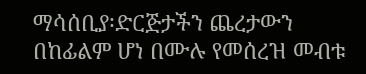ማሳሰቢያ፡ድርጅታችን ጨረታውን በከፊልም ሆነ በሙሉ የመሰረዝ መብቱ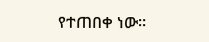የተጠበቀ ነው።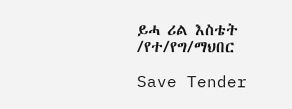ይሓ ሪል እስቴት /የተ/የግ/ማህበር

Save Tender